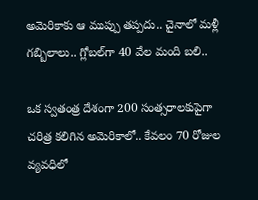అమెరికాకు ఆ ముప్పు తప్పదు.. చైనాలో మళ్లీ గబ్బిలాలు.. గ్లోబల్‌గా 40 వేల మంది బలి..

ఒక స్వతంత్ర దేశంగా 200 సంత్సరాలకుపైగా చరిత్ర కలిగిన అమెరికాలో.. కేవలం 70 రోజుల వ్యవధిలో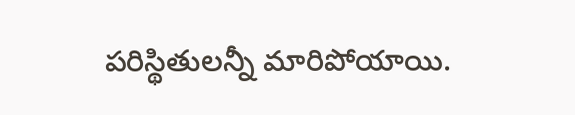పరిస్థితులన్నీ మారిపోయాయి.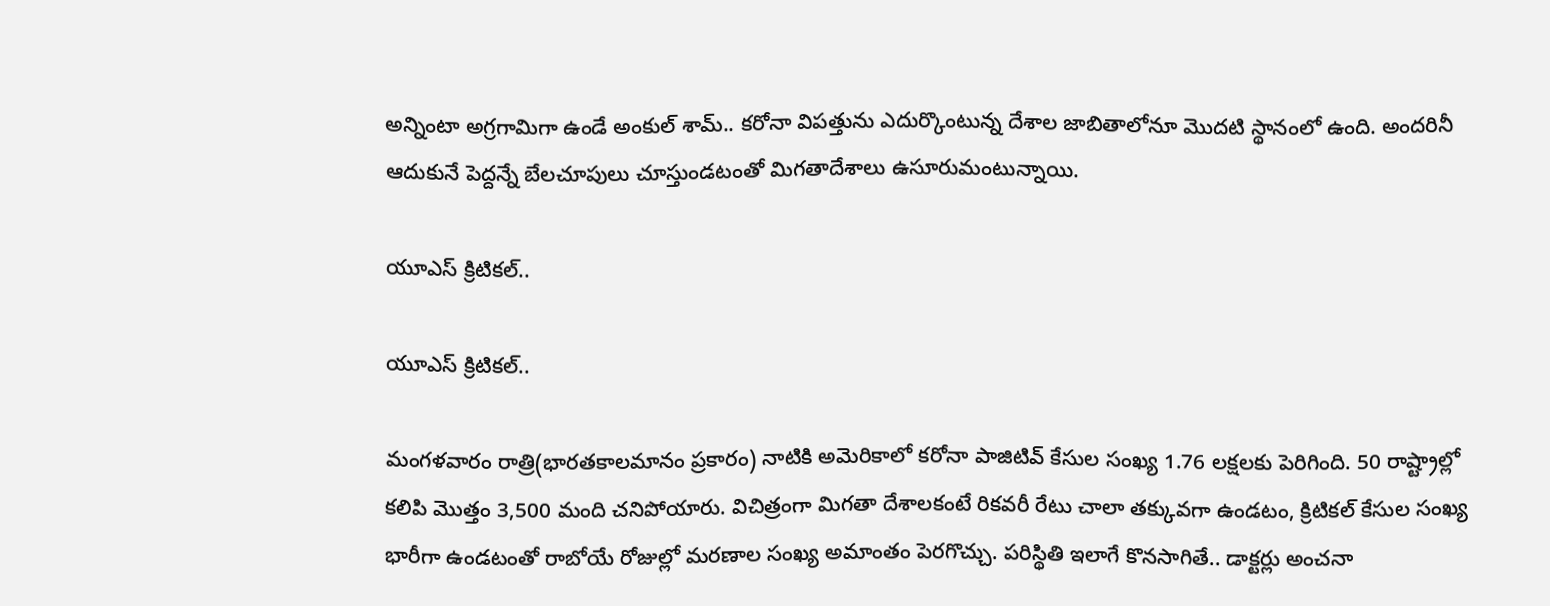అన్నింటా అగ్రగామిగా ఉండే అంకుల్ శామ్.. కరోనా విపత్తును ఎదుర్కొంటున్న దేశాల జాబితాలోనూ మొదటి స్థానంలో ఉంది. అందరినీ ఆదుకునే పెద్దన్నే బేలచూపులు చూస్తుండటంతో మిగతాదేశాలు ఉసూరుమంటున్నాయి.

యూఎస్ క్రిటికల్..

యూఎస్ క్రిటికల్..

మంగళవారం రాత్రి(భారతకాలమానం ప్రకారం) నాటికి అమెరికాలో కరోనా పాజిటివ్ కేసుల సంఖ్య 1.76 లక్షలకు పెరిగింది. 50 రాష్ట్రాల్లో కలిపి మొత్తం 3,500 మంది చనిపోయారు. విచిత్రంగా మిగతా దేశాలకంటే రికవరీ రేటు చాలా తక్కువగా ఉండటం, క్రిటికల్ కేసుల సంఖ్య భారీగా ఉండటంతో రాబోయే రోజుల్లో మరణాల సంఖ్య అమాంతం పెరగొచ్చు. పరిస్థితి ఇలాగే కొనసాగితే.. డాక్టర్లు అంచనా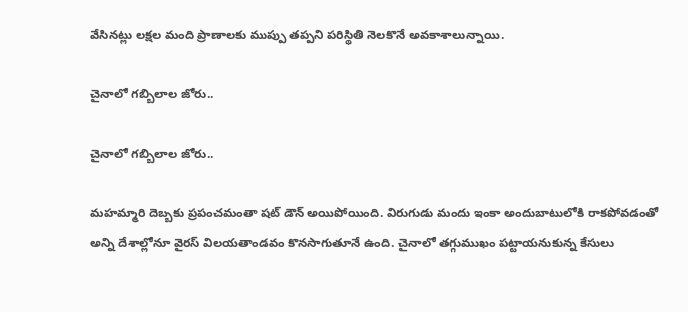వేసినట్లు లక్షల మంది ప్రాణాలకు ముప్పు తప్పని పరిస్థితి నెలకొనే అవకాశాలున్నాయి.

చైనాలో గబ్బిలాల జోరు..

చైనాలో గబ్బిలాల జోరు..

మహమ్మారి దెబ్బకు ప్రపంచమంతా షట్ డౌన్ అయిపోయింది. విరుగుడు మందు ఇంకా అందుబాటులోకి రాకపోవడంతో అన్ని దేశాల్లోనూ వైరస్ విలయతాండవం కొనసాగుతూనే ఉంది. చైనాలో తగ్గుముఖం పట్టాయనుకున్న కేసులు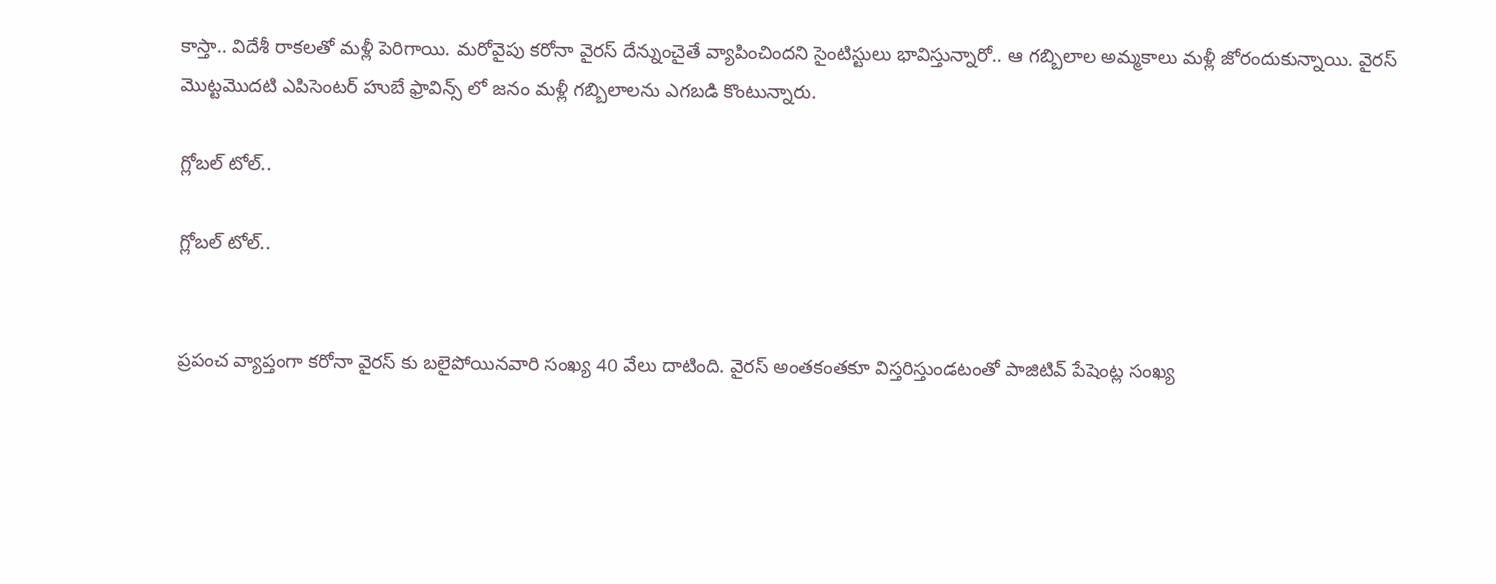కాస్తా.. విదేశీ రాకలతో మళ్లీ పెరిగాయి. మరోవైపు కరోనా వైరస్ దేన్నుంచైతే వ్యాపించిందని సైంటిస్టులు భావిస్తున్నారో.. ఆ గబ్బిలాల అమ్మకాలు మళ్లీ జోరందుకున్నాయి. వైరస్ మొట్టమొదటి ఎపిసెంటర్ హుబే ఫ్రావిన్స్ లో జనం మళ్లీ గబ్బిలాలను ఎగబడి కొంటున్నారు.

గ్లోబల్ టోల్..

గ్లోబల్ టోల్..


ప్రపంచ వ్యాప్తంగా కరోనా వైరస్ కు బలైపోయినవారి సంఖ్య 40 వేలు దాటింది. వైరస్ అంతకంతకూ విస్తరిస్తుండటంతో పాజిటివ్ పేషెంట్ల సంఖ్య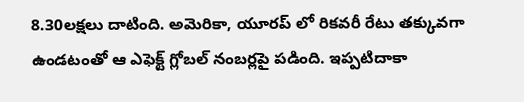8.30లక్షలు దాటింది. అమెరికా, యూరప్ లో రికవరీ రేటు తక్కువగా ఉండటంతో ఆ ఎఫెక్ట్ గ్లోబల్ నంబర్లపై పడింది. ఇప్పటిదాకా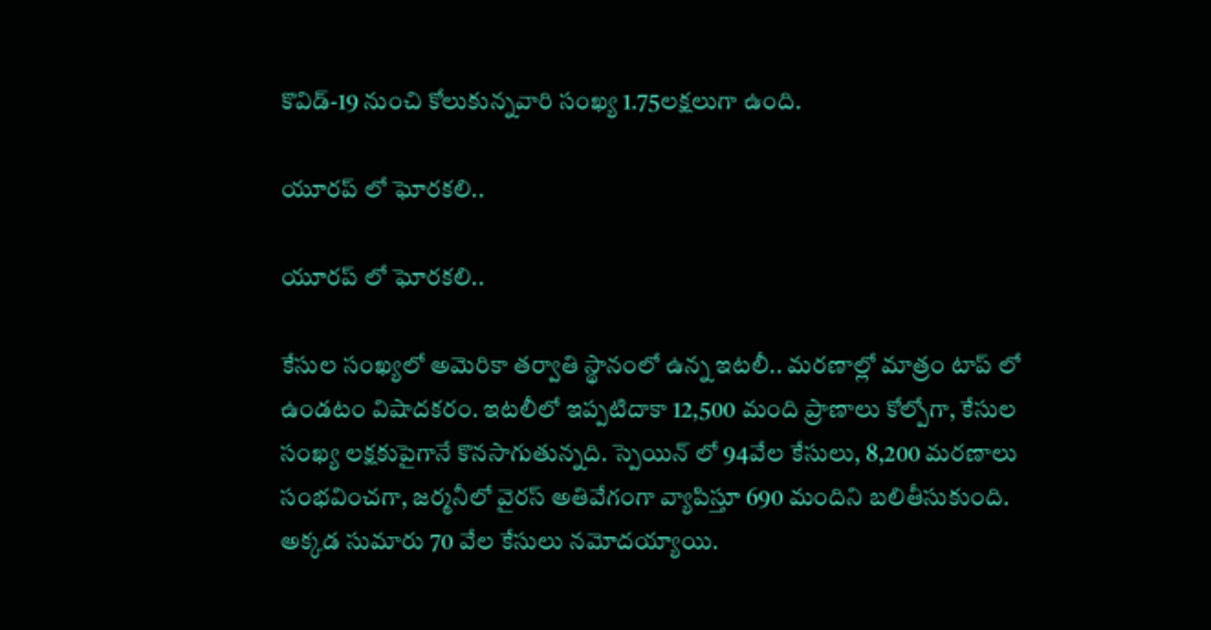కొవిడ్-19 నుంచి కోలుకున్నవారి సంఖ్య 1.75లక్షలుగా ఉంది.

యూరప్ లో ఘోరకలి..

యూరప్ లో ఘోరకలి..

కేసుల సంఖ్యలో అమెరికా తర్వాతి స్థానంలో ఉన్న ఇటలీ.. మరణాల్లో మాత్రం టాప్ లో ఉండటం విషాదకరం. ఇటలీలో ఇప్పటిదాకా 12,500 మంది ప్రాణాలు కోల్పోగా, కేసుల సంఖ్య లక్షకుపైగానే కొనసాగుతున్నది. స్పెయిన్ లో 94వేల కేసులు, 8,200 మరణాలు సంభవించగా, జర్మనీలో వైరస్ అతివేగంగా వ్యాపిస్తూ 690 మందిని బలితీసుకుంది. అక్కడ సుమారు 70 వేల కేసులు నమోదయ్యాయి.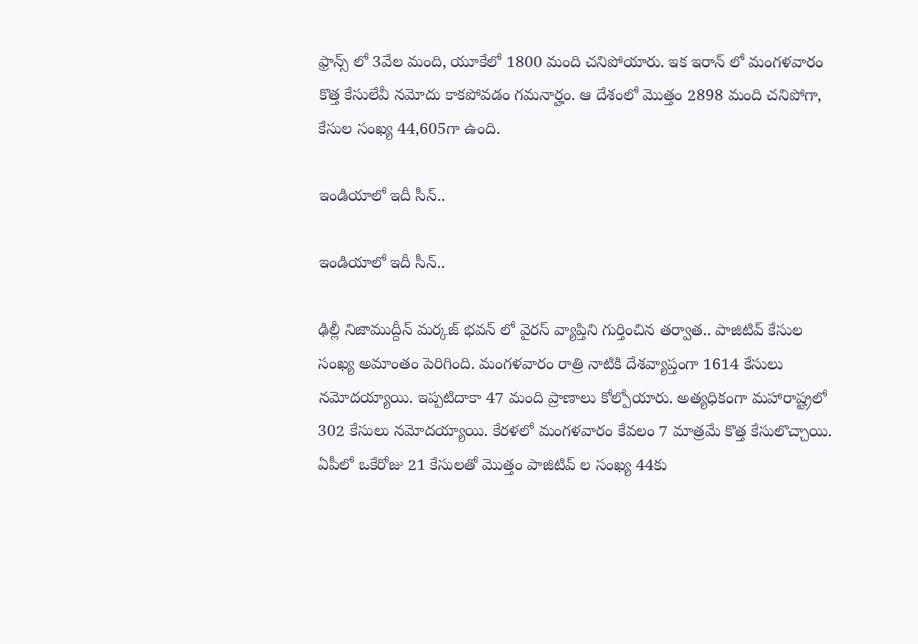ఫ్రాన్స్ లో 3వేల మంది, యూకేలో 1800 మంది చనిపోయారు. ఇక ఇరాన్ లో మంగళవారం కొత్త కేసులేవీ నమోదు కాకపోవడం గమనార్హం. ఆ దేశంలో మొత్తం 2898 మంది చనిపోగా, కేసుల సంఖ్య 44,605గా ఉంది.

ఇండియాలో ఇదీ సీన్..

ఇండియాలో ఇదీ సీన్..

ఢిల్లీ నిజాముద్దీన్ మర్కజ్ భవన్ లో వైరస్ వ్యాప్తిని గుర్తించిన తర్వాత.. పాజిటివ్ కేసుల సంఖ్య అమాంతం పెరిగింది. మంగళవారం రాత్రి నాటికి దేశవ్యాప్తంగా 1614 కేసులు నమోదయ్యాయి. ఇప్పటిదాకా 47 మంది ప్రాణాలు కోల్పోయారు. అత్యధికంగా మహారాష్ట్రలో 302 కేసులు నమోదయ్యాయి. కేరళలో మంగళవారం కేవలం 7 మాత్రమే కొత్త కేసులొచ్చాయి. ఏపీలో ఒకేరోజు 21 కేసులతో మొత్తం పాజిటివ్ ల సంఖ్య 44కు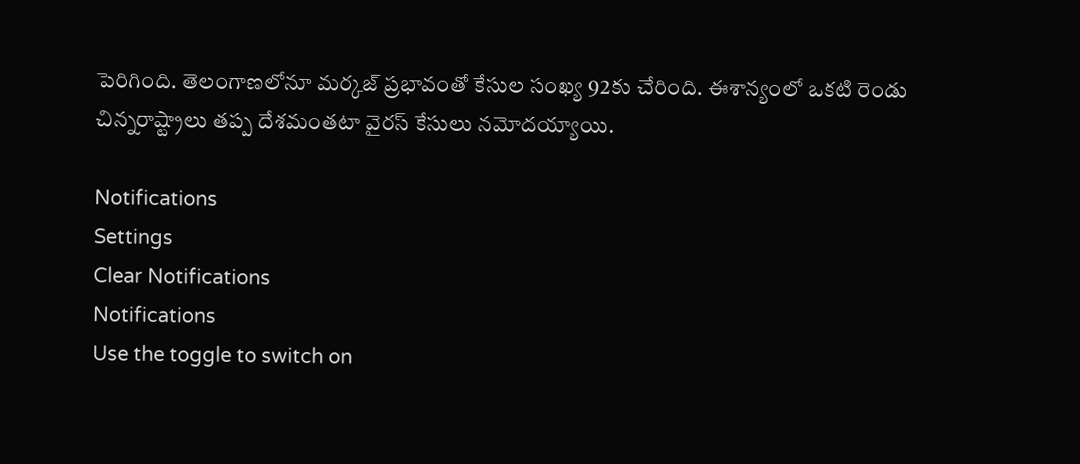పెరిగింది. తెలంగాణలోనూ మర్కజ్ ప్రభావంతో కేసుల సంఖ్య 92కు చేరింది. ఈశాన్యంలో ఒకటి రెండు చిన్నరాష్ట్రాలు తప్ప దేశమంతటా వైరస్ కేసులు నమోదయ్యాయి.

Notifications
Settings
Clear Notifications
Notifications
Use the toggle to switch on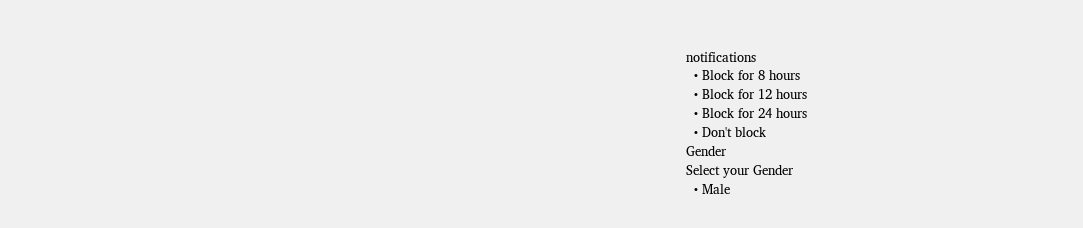notifications
  • Block for 8 hours
  • Block for 12 hours
  • Block for 24 hours
  • Don't block
Gender
Select your Gender
  • Male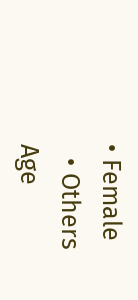• Female
  • Others
Age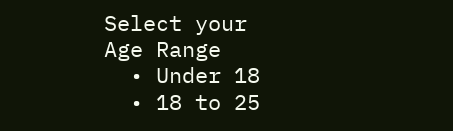Select your Age Range
  • Under 18
  • 18 to 25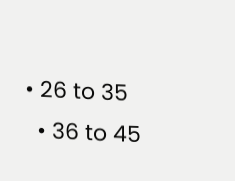• 26 to 35
  • 36 to 45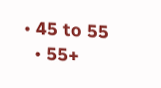• 45 to 55
  • 55+